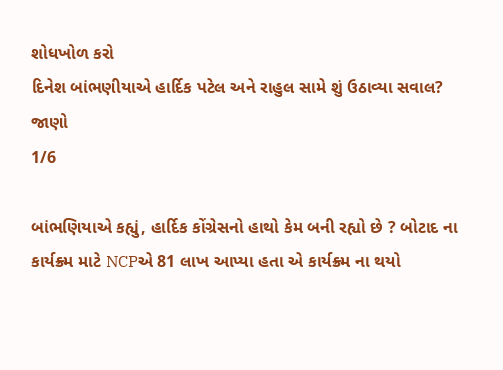શોધખોળ કરો
દિનેશ બાંભણીયાએ હાર્દિક પટેલ અને રાહુલ સામે શું ઉઠાવ્યા સવાલ? જાણો
1/6

બાંભણિયાએ કહ્યું, હાર્દિક કોંગ્રેસનો હાથો કેમ બની રહ્યો છે ? બોટાદ ના કાર્યક્ર્મ માટે NCPએ 81 લાખ આપ્યા હતા એ કાર્યક્ર્મ ના થયો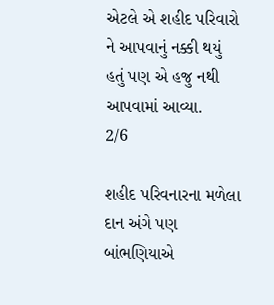એટલે એ શહીદ પરિવારો ને આપવાનું નક્કી થયું હતું પણ એ હજુ નથી આપવામાં આવ્યા.
2/6

શહીદ પરિવનારના મળેલા દાન અંગે પણ બાંભણિયાએ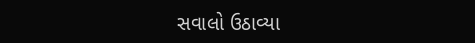સવાલો ઉઠાવ્યા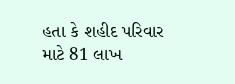હતા કે શહીદ પરિવાર માટે 81 લાખ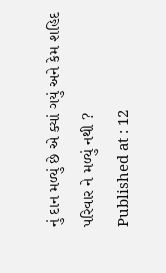નું દાન મળ્યું છે એ ક્યાં ગયું અને કેમ શહિદ પરિવાર ને મળ્યું નથી ?
Published at : 12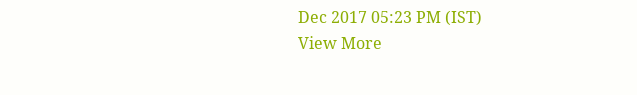Dec 2017 05:23 PM (IST)
View More